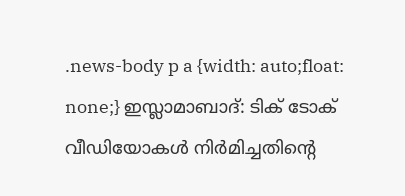.news-body p a {width: auto;float: none;} ഇസ്ലാമാബാദ്: ടിക് ടോക് വീഡിയോകൾ നിർമിച്ചതിന്റെ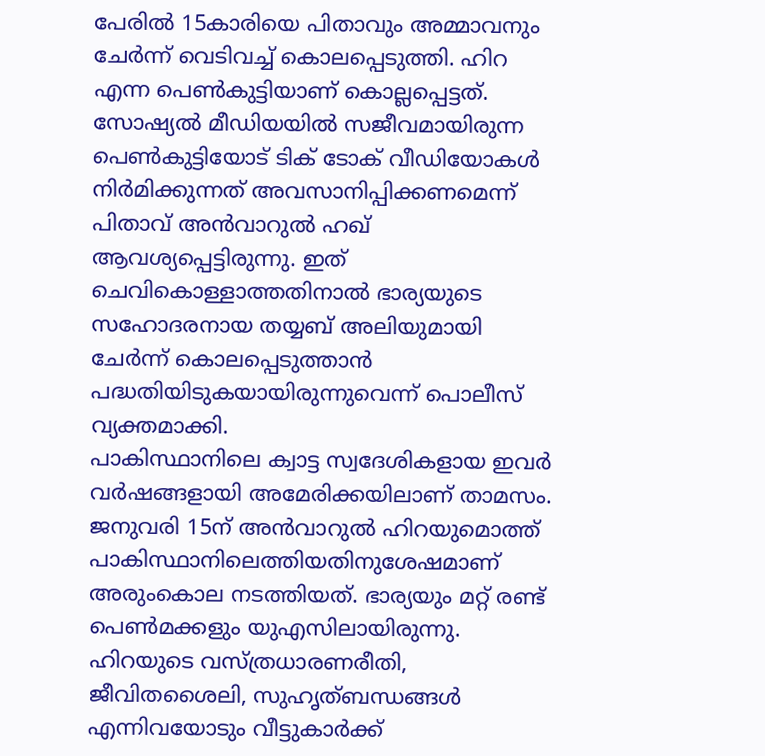പേരിൽ 15കാരിയെ പിതാവും അമ്മാവനും ചേർന്ന് വെടിവച്ച് കൊലപ്പെടുത്തി. ഹിറ എന്ന പെൺകുട്ടിയാണ് കൊല്ലപ്പെട്ടത്.
സോഷ്യൽ മീഡിയയിൽ സജീവമായിരുന്ന പെൺകുട്ടിയോട് ടിക് ടോക് വീഡിയോകൾ നിർമിക്കുന്നത് അവസാനിപ്പിക്കണമെന്ന് പിതാവ് അൻവാറുൽ ഹഖ് ആവശ്യപ്പെട്ടിരുന്നു. ഇത് ചെവികൊള്ളാത്തതിനാൽ ഭാര്യയുടെ സഹോദരനായ തയ്യബ് അലിയുമായി ചേർന്ന് കൊലപ്പെടുത്താൻ പദ്ധതിയിടുകയായിരുന്നുവെന്ന് പൊലീസ് വ്യക്തമാക്കി.
പാകിസ്ഥാനിലെ ക്വാട്ട സ്വദേശികളായ ഇവർ വർഷങ്ങളായി അമേരിക്കയിലാണ് താമസം.
ജനുവരി 15ന് അൻവാറുൽ ഹിറയുമൊത്ത് പാകിസ്ഥാനിലെത്തിയതിനുശേഷമാണ് അരുംകൊല നടത്തിയത്. ഭാര്യയും മറ്റ് രണ്ട് പെൺമക്കളും യുഎസിലായിരുന്നു.
ഹിറയുടെ വസ്ത്രധാരണരീതി, ജീവിതശൈലി, സുഹൃത്ബന്ധങ്ങൾ എന്നിവയോടും വീട്ടുകാർക്ക്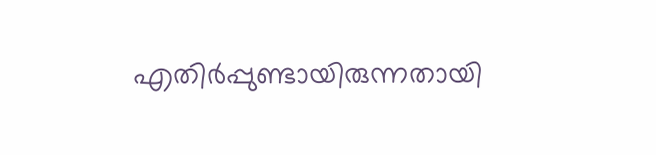എതിർപ്പുണ്ടായിരുന്നതായി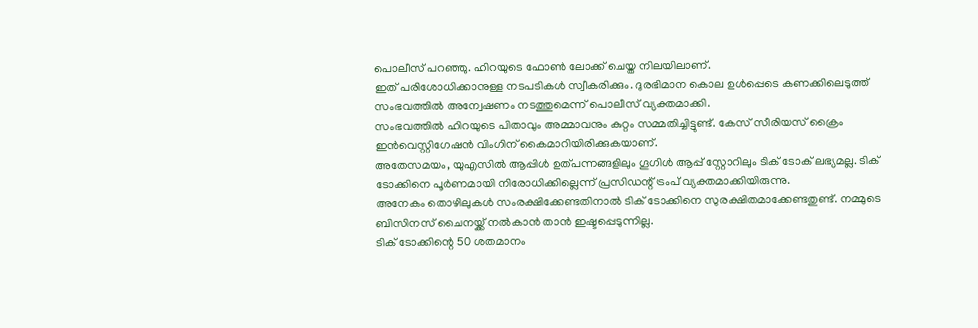പൊലീസ് പറഞ്ഞു. ഹിറയുടെ ഫോൺ ലോക്ക് ചെയ്ത നിലയിലാണ്.
ഇത് പരിശോധിക്കാനുള്ള നടപടികൾ സ്വീകരിക്കും. ദുരഭിമാന കൊല ഉൾപ്പെടെ കണക്കിലെടുത്ത് സംഭവത്തിൽ അന്വേഷണം നടത്തുമെന്ന് പൊലീസ് വ്യക്തമാക്കി.
സംഭവത്തിൽ ഹിറയുടെ പിതാവും അമ്മാവനും കുറ്റം സമ്മതിച്ചിട്ടുണ്ട്. കേസ് സീരിയസ് ക്രൈം ഇൻവെസ്റ്റിഗേഷൻ വിംഗിന് കൈമാറിയിരിക്കുകയാണ്.
അതേസമയം, യുഎസിൽ ആപ്പിൾ ഉത്പന്നങ്ങളിലും ഗൂഗിൾ ആപ്പ് സ്റ്റോറിലും ടിക് ടോക് ലഭ്യമല്ല. ടിക് ടോക്കിനെ പൂർണമായി നിരോധിക്കില്ലെന്ന് പ്രസിഡന്റ് ട്രംപ് വ്യക്തമാക്കിയിരുന്നു.
അനേകം തൊഴിലുകൾ സംരക്ഷിക്കേണ്ടതിനാൽ ടിക് ടോക്കിനെ സുരക്ഷിതമാക്കേണ്ടതുണ്ട്. നമ്മുടെ ബിസിനസ് ചൈനയ്ക്ക് നൽകാൻ താൻ ഇഷ്ടപ്പെടുന്നില്ല.
ടിക് ടോക്കിന്റെ 50 ശതമാനം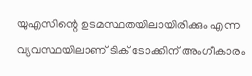യുഎസിന്റെ ഉടമസ്ഥതയിലായിരിക്കും എന്ന വ്യവസ്ഥയിലാണ് ടിക് ടോക്കിന് അംഗീകാരം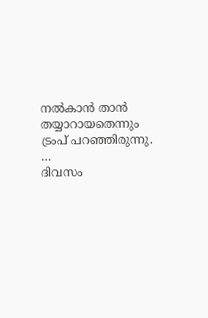നൽകാൻ താൻ തയ്യാറായതെന്നും ട്രംപ് പറഞ്ഞിരുന്നു. …
ദിവസം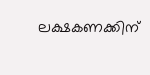ലക്ഷകണക്കിന്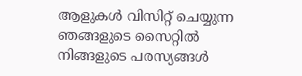ആളുകൾ വിസിറ്റ് ചെയ്യുന്ന ഞങ്ങളുടെ സൈറ്റിൽ നിങ്ങളുടെ പരസ്യങ്ങൾ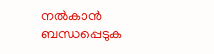നൽകാൻ ബന്ധപ്പെടുക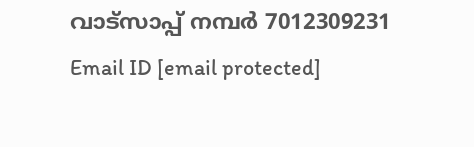വാട്സാപ്പ് നമ്പർ 7012309231 Email ID [email protected]